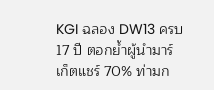KGI ฉลอง DW13 ครบ 17 ปี ตอกย้ำผู้นำมาร์เก็ตแชร์ 70% ท่ามก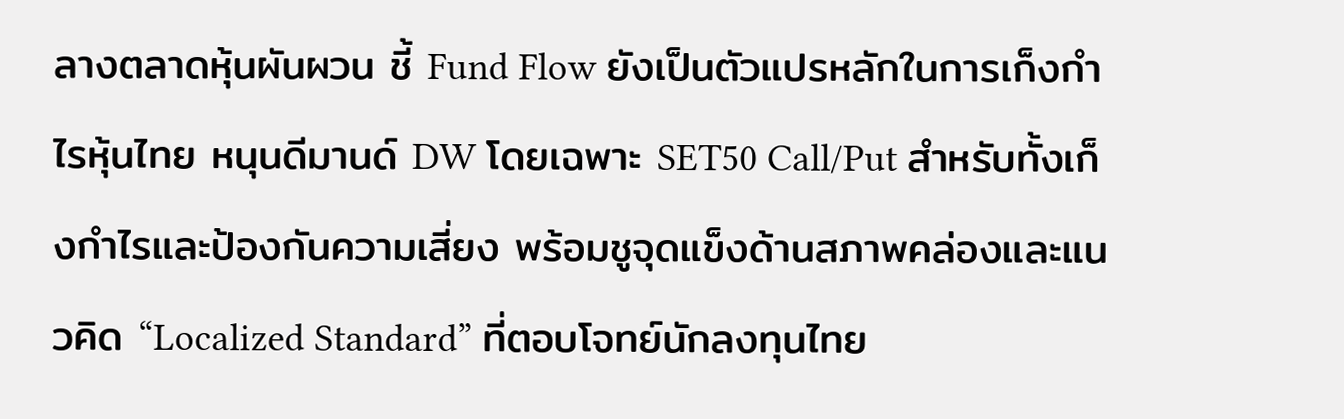ลางตลาดหุ้นผันผวน ชี้ Fund Flow ยังเป็นตัวแปรหลักในการเก็งกำไรหุ้นไทย หนุนดีมานด์ DW โดยเฉพาะ SET50 Call/Put สำหรับทั้งเก็งกำไรและป้องกันความเสี่ยง พร้อมชูจุดแข็งด้านสภาพคล่องและแนวคิด “Localized Standard” ที่ตอบโจทย์นักลงทุนไทย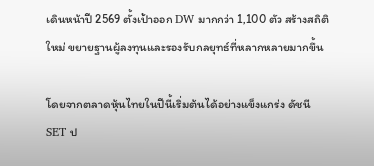เดินหน้าปี 2569 ตั้งเป้าออก DW มากกว่า 1,100 ตัว สร้างสถิติใหม่ ขยายฐานผู้ลงทุนและรองรับกลยุทธ์ที่หลากหลายมากขึ้น

โดยจากตลาดหุ้นไทยในปีนี้เริ่มต้นได้อย่างแข็งแกร่ง ดัชนี SET ป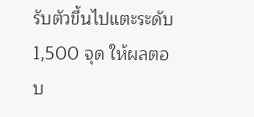รับตัวขึ้นไปแตะระดับ 1,500 จุด ให้ผลตอบ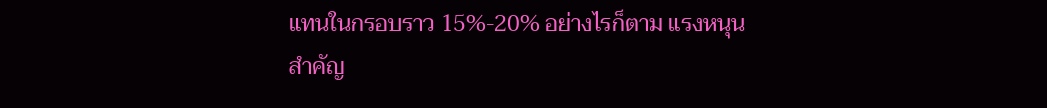แทนในกรอบราว 15%-20% อย่างไรก็ตาม แรงหนุนสำคัญ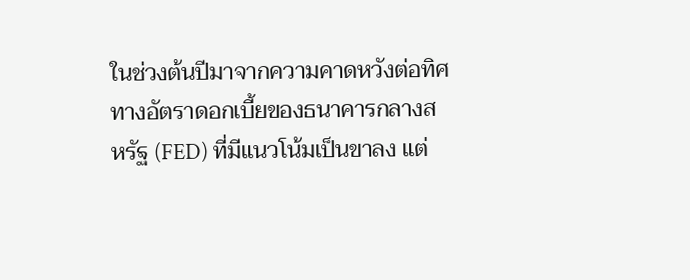ในช่วงต้นปีมาจากความคาดหวังต่อทิศทางอัตราดอกเบี้ยของธนาคารกลางสหรัฐ (FED) ที่มีแนวโน้มเป็นขาลง แต่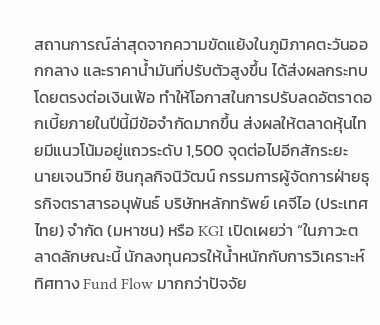สถานการณ์ล่าสุดจากความขัดแย้งในภูมิภาคตะวันออกกลาง และราคาน้ำมันที่ปรับตัวสูงขึ้น ได้ส่งผลกระทบโดยตรงต่อเงินเฟ้อ ทำให้โอกาสในการปรับลดอัตราดอกเบี้ยภายในปีนี้มีข้อจำกัดมากขึ้น ส่งผลให้ตลาดหุ้นไทยมีแนวโน้มอยู่แถวระดับ 1,500 จุดต่อไปอีกสักระยะ
นายเจนวิทย์ ชินกุลกิจนิวัฒน์ กรรมการผู้จัดการฝ่ายธุรกิจตราสารอนุพันธ์ บริษัทหลักทรัพย์ เคจีไอ (ประเทศไทย) จำกัด (มหาชน) หรือ KGI เปิดเผยว่า “ในภาวะตลาดลักษณะนี้ นักลงทุนควรให้น้ำหนักกับการวิเคราะห์ทิศทาง Fund Flow มากกว่าปัจจัย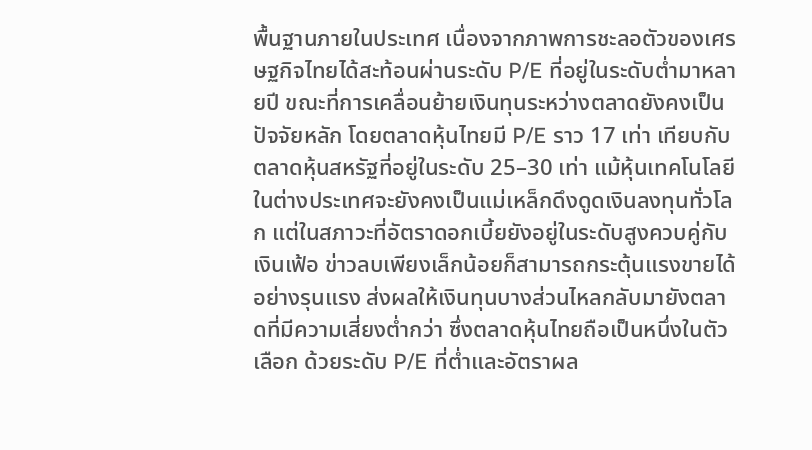พื้นฐานภายในประเทศ เนื่องจากภาพการชะลอตัวของเศรษฐกิจไทยได้สะท้อนผ่านระดับ P/E ที่อยู่ในระดับต่ำมาหลายปี ขณะที่การเคลื่อนย้ายเงินทุนระหว่างตลาดยังคงเป็นปัจจัยหลัก โดยตลาดหุ้นไทยมี P/E ราว 17 เท่า เทียบกับตลาดหุ้นสหรัฐที่อยู่ในระดับ 25–30 เท่า แม้หุ้นเทคโนโลยีในต่างประเทศจะยังคงเป็นแม่เหล็กดึงดูดเงินลงทุนทั่วโลก แต่ในสภาวะที่อัตราดอกเบี้ยยังอยู่ในระดับสูงควบคู่กับเงินเฟ้อ ข่าวลบเพียงเล็กน้อยก็สามารถกระตุ้นแรงขายได้อย่างรุนแรง ส่งผลให้เงินทุนบางส่วนไหลกลับมายังตลาดที่มีความเสี่ยงต่ำกว่า ซึ่งตลาดหุ้นไทยถือเป็นหนึ่งในตัวเลือก ด้วยระดับ P/E ที่ต่ำและอัตราผล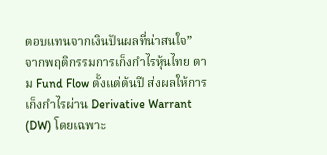ตอบแทนจากเงินปันผลที่น่าสนใจ”
จากพฤติกรรมการเก็งกำไรหุ้นไทย ตาม Fund Flow ตั้งแต่ต้นปี ส่งผลให้การเก็งกำไรผ่าน Derivative Warrant (DW) โดยเฉพาะ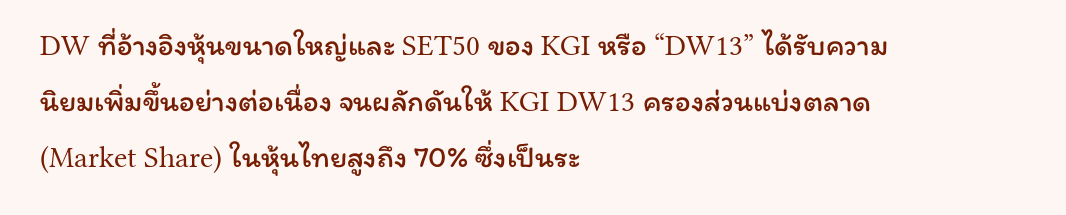DW ที่อ้างอิงหุ้นขนาดใหญ่และ SET50 ของ KGI หรือ “DW13” ได้รับความนิยมเพิ่มขึ้นอย่างต่อเนื่อง จนผลักดันให้ KGI DW13 ครองส่วนแบ่งตลาด (Market Share) ในหุ้นไทยสูงถึง 70% ซึ่งเป็นระ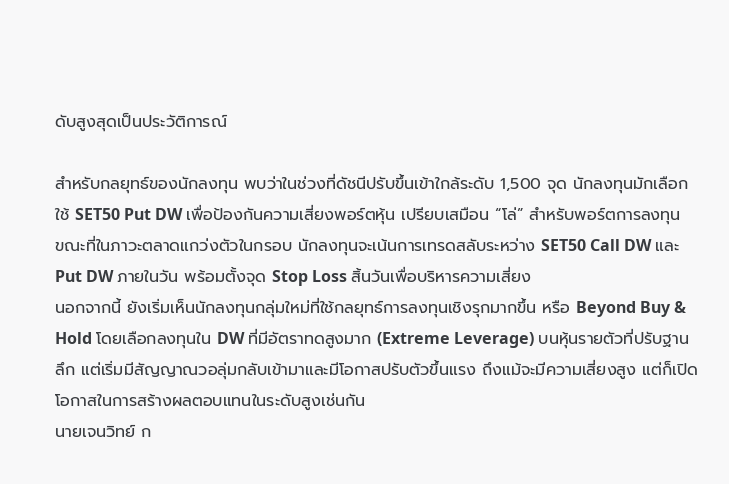ดับสูงสุดเป็นประวัติการณ์

สำหรับกลยุทธ์ของนักลงทุน พบว่าในช่วงที่ดัชนีปรับขึ้นเข้าใกล้ระดับ 1,500 จุด นักลงทุนมักเลือกใช้ SET50 Put DW เพื่อป้องกันความเสี่ยงพอร์ตหุ้น เปรียบเสมือน “โล่” สำหรับพอร์ตการลงทุน ขณะที่ในภาวะตลาดแกว่งตัวในกรอบ นักลงทุนจะเน้นการเทรดสลับระหว่าง SET50 Call DW และ Put DW ภายในวัน พร้อมตั้งจุด Stop Loss สิ้นวันเพื่อบริหารความเสี่ยง
นอกจากนี้ ยังเริ่มเห็นนักลงทุนกลุ่มใหม่ที่ใช้กลยุทธ์การลงทุนเชิงรุกมากขึ้น หรือ Beyond Buy & Hold โดยเลือกลงทุนใน DW ที่มีอัตราทดสูงมาก (Extreme Leverage) บนหุ้นรายตัวที่ปรับฐานลึก แต่เริ่มมีสัญญาณวอลุ่มกลับเข้ามาและมีโอกาสปรับตัวขึ้นแรง ถึงแม้จะมีความเสี่ยงสูง แต่ก็เปิดโอกาสในการสร้างผลตอบแทนในระดับสูงเช่นกัน
นายเจนวิทย์ ก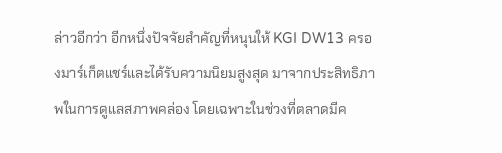ล่าวอีกว่า อีกหนึ่งปัจจัยสำคัญที่หนุนให้ KGI DW13 ครองมาร์เก็ตแชร์และได้รับความนิยมสูงสุด มาจากประสิทธิภาพในการดูแลสภาพคล่อง โดยเฉพาะในช่วงที่ตลาดมีค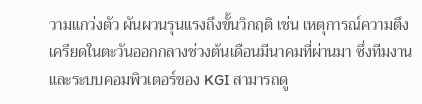วามแกว่งตัว ผันผวนรุนแรงถึงขั้นวิกฤติ เช่น เหตุการณ์ความตึงเครียดในตะวันออกกลางช่วงต้นเดือนมีนาคมที่ผ่านมา ซึ่งทีมงานและระบบคอมพิวเตอร์ของ KGI สามารถดู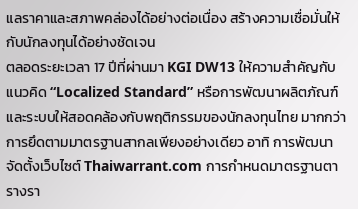แลราคาและสภาพคล่องได้อย่างต่อเนื่อง สร้างความเชื่อมั่นให้กับนักลงทุนได้อย่างชัดเจน
ตลอดระยะเวลา 17 ปีที่ผ่านมา KGI DW13 ให้ความสำคัญกับแนวคิด “Localized Standard” หรือการพัฒนาผลิตภัณฑ์และระบบให้สอดคล้องกับพฤติกรรมของนักลงทุนไทย มากกว่าการยึดตามมาตรฐานสากลเพียงอย่างเดียว อาทิ การพัฒนาจัดตั้งเว็บไซต์ Thaiwarrant.com การกำหนดมาตรฐานตารางรา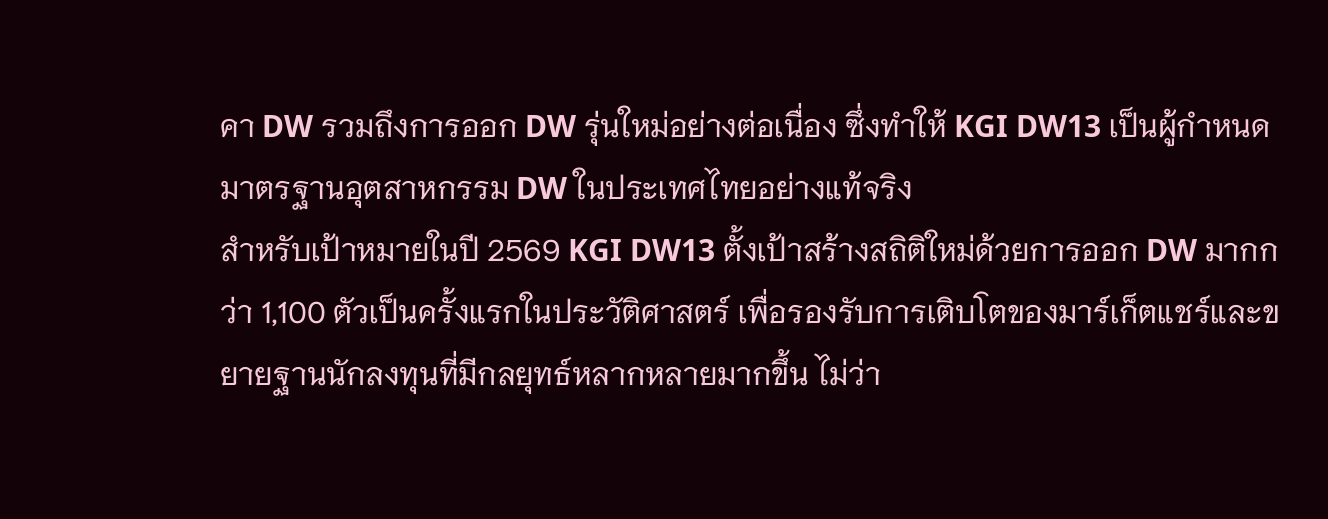คา DW รวมถึงการออก DW รุ่นใหม่อย่างต่อเนื่อง ซึ่งทำให้ KGI DW13 เป็นผู้กำหนดมาตรฐานอุตสาหกรรม DW ในประเทศไทยอย่างแท้จริง
สำหรับเป้าหมายในปี 2569 KGI DW13 ตั้งเป้าสร้างสถิติใหม่ด้วยการออก DW มากกว่า 1,100 ตัวเป็นครั้งแรกในประวัติศาสตร์ เพื่อรองรับการเติบโตของมาร์เก็ตแชร์และขยายฐานนักลงทุนที่มีกลยุทธ์หลากหลายมากขึ้น ไม่ว่า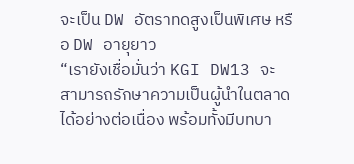จะเป็น DW อัตราทดสูงเป็นพิเศษ หรือ DW อายุยาว
“เรายังเชื่อมั่นว่า KGI DW13 จะสามารถรักษาความเป็นผู้นำในตลาดได้อย่างต่อเนื่อง พร้อมทั้งมีบทบา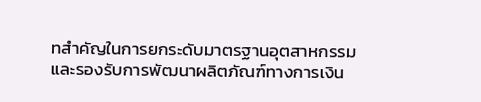ทสำคัญในการยกระดับมาตรฐานอุตสาหกรรม และรองรับการพัฒนาผลิตภัณฑ์ทางการเงิน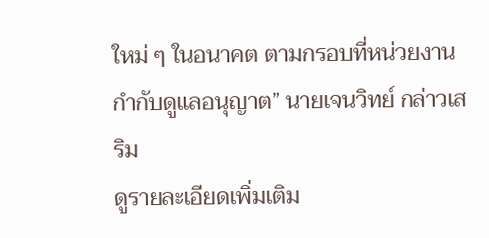ใหม่ ๆ ในอนาคต ตามกรอบที่หน่วยงานกำกับดูแลอนุญาต” นายเจนวิทย์ กล่าวเสริม
ดูรายละเอียดเพิ่มเติม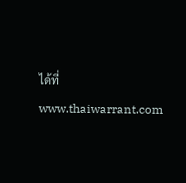ได้ที่ www.thaiwarrant.com